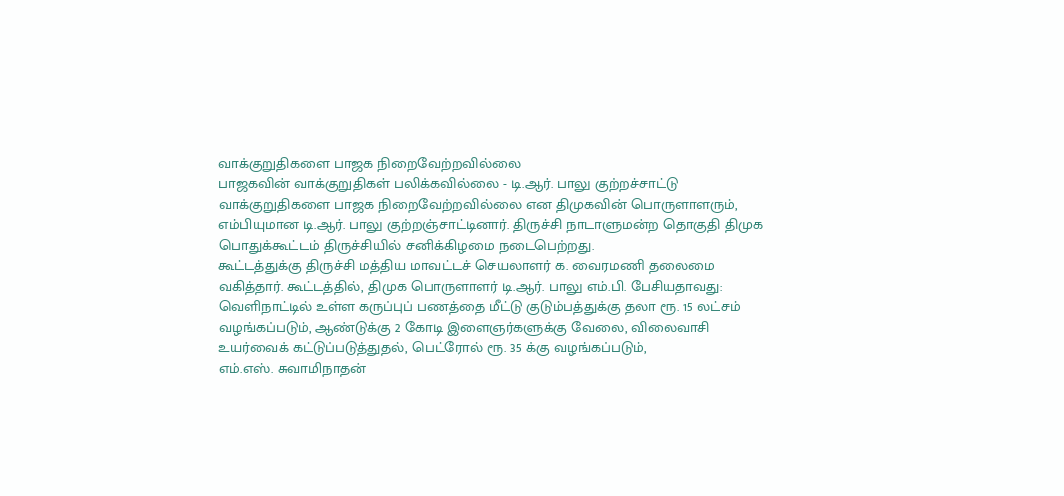வாக்குறுதிகளை பாஜக நிறைவேற்றவில்லை
பாஜகவின் வாக்குறுதிகள் பலிக்கவில்லை - டி.ஆர். பாலு குற்றச்சாட்டு
வாக்குறுதிகளை பாஜக நிறைவேற்றவில்லை என திமுகவின் பொருளாளரும், எம்பியுமான டி.ஆர். பாலு குற்றஞ்சாட்டினார். திருச்சி நாடாளுமன்ற தொகுதி திமுக பொதுக்கூட்டம் திருச்சியில் சனிக்கிழமை நடைபெற்றது.
கூட்டத்துக்கு திருச்சி மத்திய மாவட்டச் செயலாளர் க. வைரமணி தலைமை வகித்தார். கூட்டத்தில், திமுக பொருளாளர் டி.ஆர். பாலு எம்.பி. பேசியதாவது: வெளிநாட்டில் உள்ள கருப்புப் பணத்தை மீட்டு குடும்பத்துக்கு தலா ரூ. 15 லட்சம் வழங்கப்படும், ஆண்டுக்கு 2 கோடி இளைஞர்களுக்கு வேலை, விலைவாசி உயர்வைக் கட்டுப்படுத்துதல், பெட்ரோல் ரூ. 35 க்கு வழங்கப்படும்,
எம்.எஸ். சுவாமிநாதன்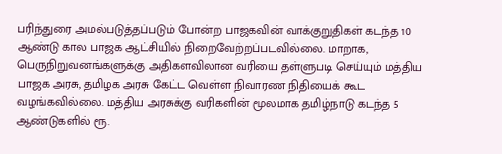பரிந்துரை அமல்படுத்தப்படும் போன்ற பாஜகவின் வாக்குறுதிகள் கடந்த 10 ஆண்டு கால பாஜக ஆட்சியில் நிறைவேற்றப்படவில்லை. மாறாக, பெருநிறுவனங்களுக்கு அதிகளவிலான வரியை தள்ளுபடி செய்யும் மத்திய பாஜக அரசு, தமிழக அரசு கேட்ட வெள்ள நிவாரண நிதியைக் கூட வழங்கவில்லை. மத்திய அரசுக்கு வரிகளின் மூலமாக தமிழ்நாடு கடந்த 5 ஆண்டுகளில் ரூ.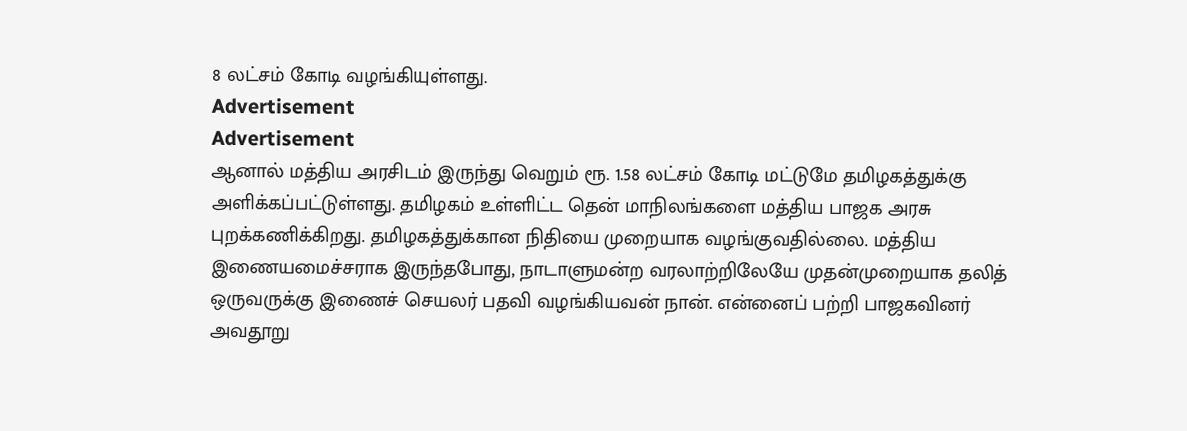8 லட்சம் கோடி வழங்கியுள்ளது.
Advertisement
Advertisement
ஆனால் மத்திய அரசிடம் இருந்து வெறும் ரூ. 1.58 லட்சம் கோடி மட்டுமே தமிழகத்துக்கு அளிக்கப்பட்டுள்ளது. தமிழகம் உள்ளிட்ட தென் மாநிலங்களை மத்திய பாஜக அரசு புறக்கணிக்கிறது. தமிழகத்துக்கான நிதியை முறையாக வழங்குவதில்லை. மத்திய இணையமைச்சராக இருந்தபோது, நாடாளுமன்ற வரலாற்றிலேயே முதன்முறையாக தலித் ஒருவருக்கு இணைச் செயலர் பதவி வழங்கியவன் நான். என்னைப் பற்றி பாஜகவினர் அவதூறு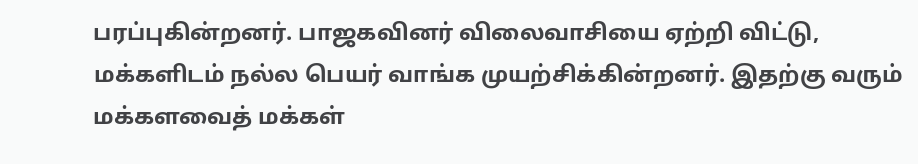பரப்புகின்றனர். பாஜகவினர் விலைவாசியை ஏற்றி விட்டு, மக்களிடம் நல்ல பெயர் வாங்க முயற்சிக்கின்றனர். இதற்கு வரும் மக்களவைத் மக்கள்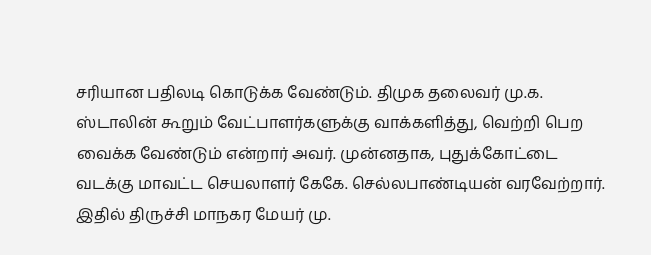சரியான பதிலடி கொடுக்க வேண்டும். திமுக தலைவர் மு.க. ஸ்டாலின் கூறும் வேட்பாளர்களுக்கு வாக்களித்து, வெற்றி பெற வைக்க வேண்டும் என்றார் அவர். முன்னதாக, புதுக்கோட்டை வடக்கு மாவட்ட செயலாளர் கேகே. செல்லபாண்டியன் வரவேற்றார். இதில் திருச்சி மாநகர மேயர் மு.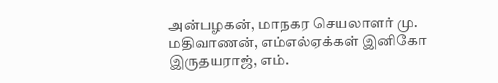அன்பழகன், மாநகர செயலாளர் மு. மதிவாணன், எம்எல்ஏக்கள் இனிகோ இருதயராஜ், எம்.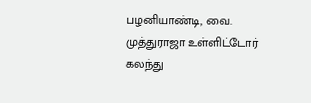பழனியாண்டி, வை. முத்துராஜா உள்ளிட்டோர் கலந்து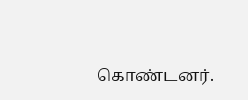கொண்டனர்.